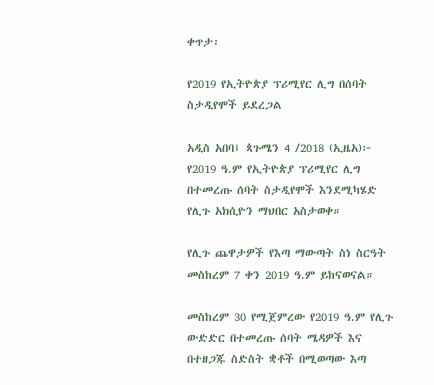ቀጥታ፡

የ2019 የኢትዮጵያ ፕሪሚየር ሊግ በሰባት ስታዲየሞች ይደረጋል

አዲስ አበባ፤ ጳጉሜን 4 /2018 (ኢዜአ)፦ የ2019 ዓ.ም የኢትዮጵያ ፕሪሚየር ሊግ በተመረጡ ሰባት ስታዲየሞች እንደሚካሄድ የሊጉ አክሲዮን ማህበር አስታወቀ።

የሊጉ ጨዋታዎች የእጣ ማውጣት ስነ ስርዓት መስከረም 7 ቀን 2019 ዓ.ም ይከናወናል።

መስከረም 30 የሚጀምረው የ2019 ዓ.ም የሊጉ ውድድር በተመረጡ ሰባት ሜዳዎች እና በተዘጋጁ ስድስት ቋቶች በሚወጣው እጣ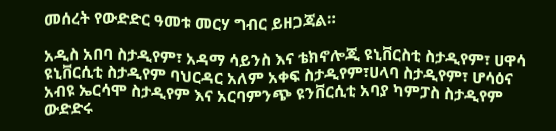መሰረት የውድድር ዓመቱ መርሃ ግብር ይዘጋጃል።

አዲስ አበባ ስታዲየም፣ አዳማ ሳይንስ እና ቴክኖሎጂ ዩኒቨርስቲ ስታዲየም፣ ሀዋሳ ዩኒቨርሲቲ ስታዲየም ባህርዳር አለም አቀፍ ስታዲየም፣ሀላባ ስታዲየም፣ ሆሳዕና አብዩ ኤርሳሞ ስታዲየም እና አርባምንጭ ዩንቨርሲቲ አባያ ካምፓስ ስታዲየም ውድድሩ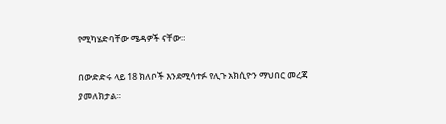የሚካሄድባቸው ሜዳዎች ናቸው።

በውድድሩ ላይ 18 ክለቦች እንደሚሳተፉ የሊጉ አክሲዮን ማህበር መረጃ ያመለክታል።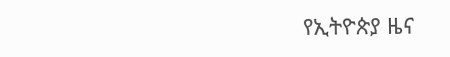የኢትዮጵያ ዜና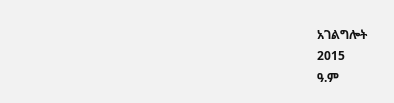አገልግሎት
2015
ዓ.ም